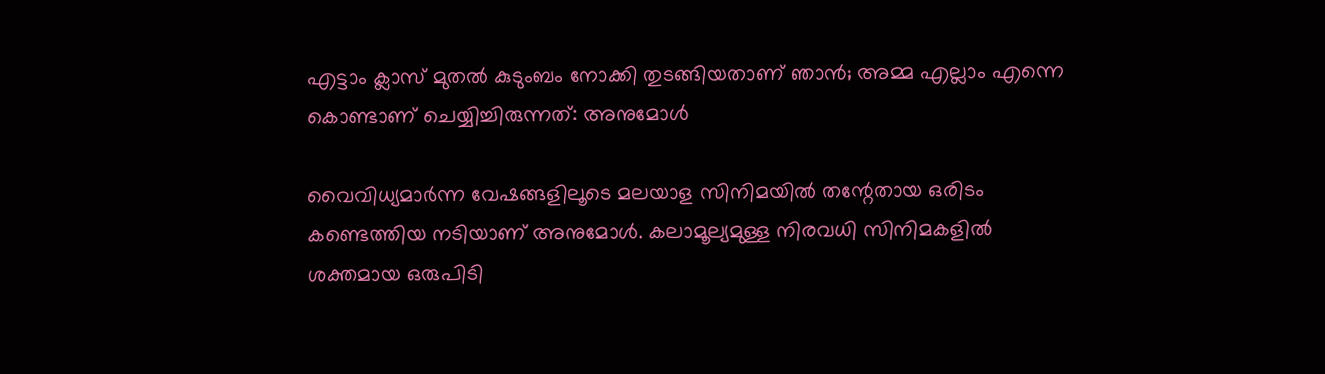എട്ടാം ക്ലാസ് മുതൽ കുടുംബം നോക്കി തുടങ്ങിയതാണ് ഞാൻ; അമ്മ എല്ലാം എന്നെ കൊണ്ടാണ് ചെയ്യിച്ചിരുന്നത്: അനുമോൾ

വൈവിധ്യമാർന്ന വേഷങ്ങളിലൂടെ മലയാള സിനിമയിൽ തന്റേതായ ഒരിടം കണ്ടെത്തിയ നടിയാണ് അനുമോൾ. കലാമൂല്യമുള്ള നിരവധി സിനിമകളിൽ ശക്തമായ ഒരുപിടി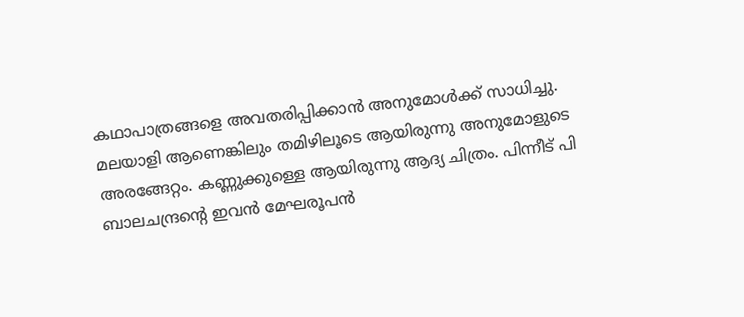കഥാപാത്രങ്ങളെ അവതരിപ്പിക്കാൻ അനുമോൾക്ക് സാധിച്ചു. മലയാളി ആണെങ്കിലും തമിഴിലൂടെ ആയിരുന്നു അനുമോളുടെ അരങ്ങേറ്റം. കണ്ണുക്കുള്ളെ ആയിരുന്നു ആദ്യ ചിത്രം. പിന്നീട് പി ബാലചന്ദ്രന്റെ ഇവൻ മേഘരൂപൻ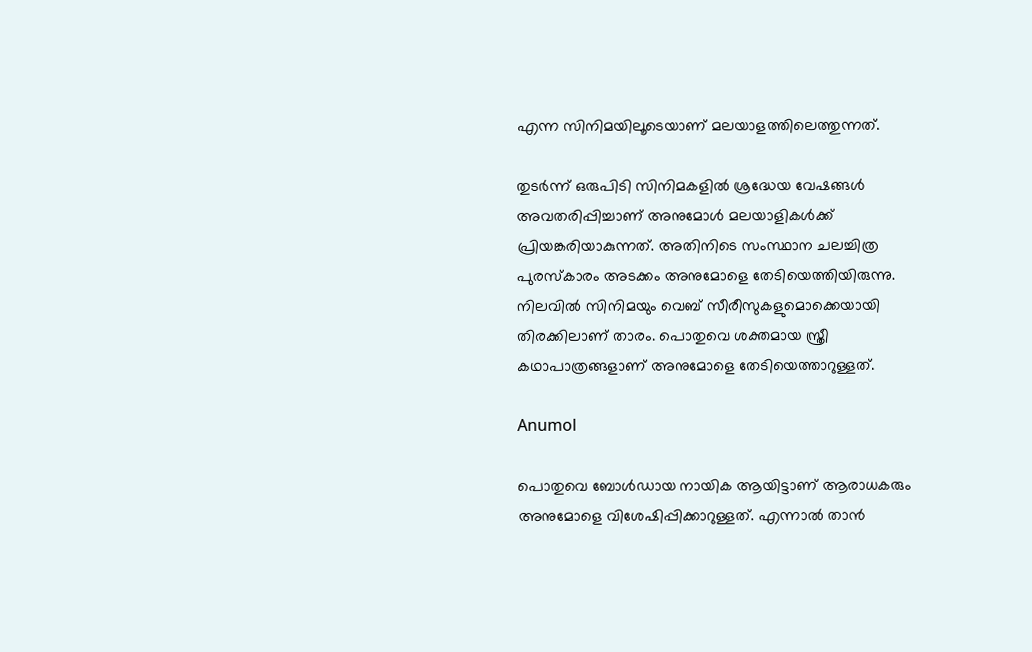എന്ന സിനിമയിലൂടെയാണ് മലയാളത്തിലെത്തുന്നത്.

തുടർന്ന് ഒരുപിടി സിനിമകളിൽ ശ്രദ്ധേയ വേഷങ്ങൾ അവതരിപ്പിച്ചാണ് അനുമോൾ മലയാളികൾക്ക് പ്രിയങ്കരിയാകുന്നത്. അതിനിടെ സംസ്ഥാന ചലച്ചിത്ര പുരസ്‌കാരം അടക്കം അനുമോളെ തേടിയെത്തിയിരുന്നു. നിലവിൽ സിനിമയും വെബ് സീരീസുകളുമൊക്കെയായി തിരക്കിലാണ് താരം. പൊതുവെ ശക്തമായ സ്ത്രീ കഥാപാത്രങ്ങളാണ് അനുമോളെ തേടിയെത്താറുള്ളത്.

Anumol

പൊതുവെ ബോൾഡായ നായിക ആയിട്ടാണ് ആരാധകരും അനുമോളെ വിശേഷിപ്പിക്കാറുള്ളത്. എന്നാൽ താൻ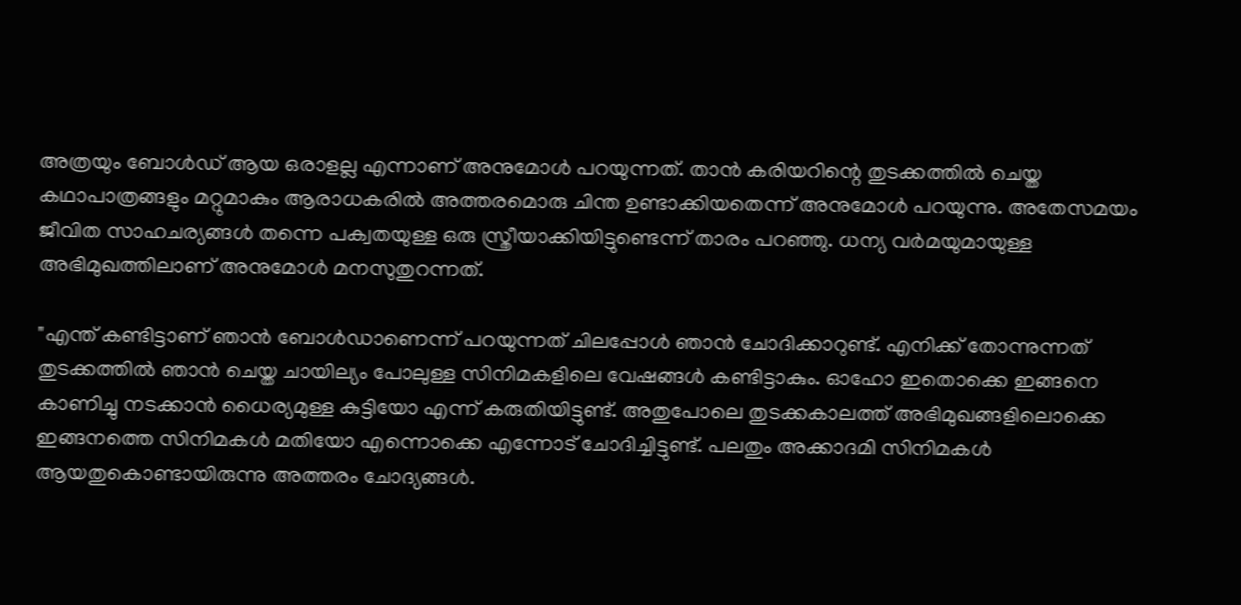അത്രയും ബോൾഡ് ആയ ഒരാളല്ല എന്നാണ് അനുമോൾ പറയുന്നത്. താൻ കരിയറിന്റെ തുടക്കത്തിൽ ചെയ്ത കഥാപാത്രങ്ങളും മറ്റുമാകും ആരാധകരിൽ അത്തരമൊരു ചിന്ത ഉണ്ടാക്കിയതെന്ന് അനുമോൾ പറയുന്നു. അതേസമയം ജീവിത സാഹചര്യങ്ങൾ തന്നെ പക്വതയുള്ള ഒരു സ്ത്രീയാക്കിയിട്ടുണ്ടെന്ന് താരം പറഞ്ഞു. ധന്യ വർമയുമായുള്ള അഭിമുഖത്തിലാണ് അനുമോൾ മനസുതുറന്നത്.

"എന്ത് കണ്ടിട്ടാണ് ഞാൻ ബോൾഡാണെന്ന് പറയുന്നത് ചിലപ്പോൾ ഞാൻ ചോദിക്കാറുണ്ട്. എനിക്ക് തോന്നുന്നത് തുടക്കത്തിൽ ഞാൻ ചെയ്ത ചായില്യം പോലുള്ള സിനിമകളിലെ വേഷങ്ങൾ കണ്ടിട്ടാകും. ഓഹോ ഇതൊക്കെ ഇങ്ങനെ കാണിച്ചു നടക്കാൻ ധൈര്യമുള്ള കുട്ടിയോ എന്ന് കരുതിയിട്ടുണ്ട്. അതുപോലെ തുടക്കകാലത്ത് അഭിമുഖങ്ങളിലൊക്കെ ഇങ്ങനത്തെ സിനിമകൾ മതിയോ എന്നൊക്കെ എന്നോട് ചോദിച്ചിട്ടുണ്ട്. പലതും അക്കാദമി സിനിമകൾ ആയതുകൊണ്ടായിരുന്നു അത്തരം ചോദ്യങ്ങൾ.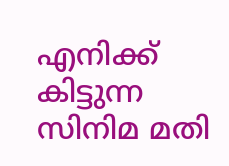എനിക്ക് കിട്ടുന്ന സിനിമ മതി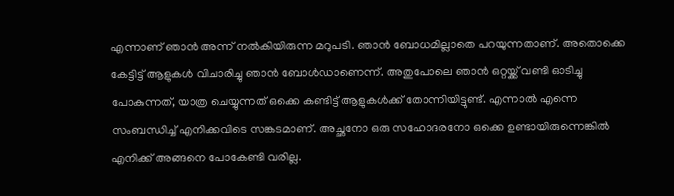എന്നാണ് ഞാൻ അന്ന് നൽകിയിരുന്ന മറുപടി. ഞാൻ ബോധമില്ലാതെ പറയുന്നതാണ്. അതൊക്കെ കേട്ടിട്ട് ആളുകൾ വിചാരിച്ചു ഞാൻ ബോൾഡാണെന്ന്. അതുപോലെ ഞാൻ ഒറ്റയ്ക്ക് വണ്ടി ഓടിച്ചു പോകുന്നത്, യാത്ര ചെയ്യുന്നത് ഒക്കെ കണ്ടിട്ട് ആളുകൾക്ക് തോന്നിയിട്ടുണ്ട്. എന്നാൽ എന്നെ സംബന്ധിച്ച് എനിക്കവിടെ സങ്കടമാണ്. അച്ഛനോ ഒരു സഹോദരനോ ഒക്കെ ഉണ്ടായിരുന്നെങ്കിൽ എനിക്ക് അങ്ങനെ പോകേണ്ടി വരില്ല.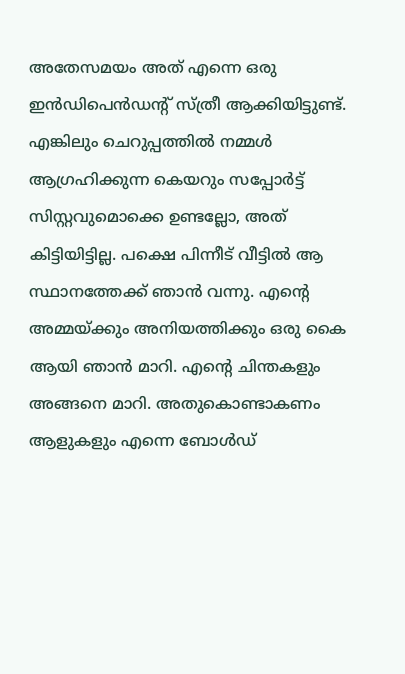അതേസമയം അത് എന്നെ ഒരു ഇൻഡിപെൻഡന്റ് സ്ത്രീ ആക്കിയിട്ടുണ്ട്. എങ്കിലും ചെറുപ്പത്തിൽ നമ്മൾ ആഗ്രഹിക്കുന്ന കെയറും സപ്പോർട്ട് സിസ്റ്റവുമൊക്കെ ഉണ്ടല്ലോ, അത് കിട്ടിയിട്ടില്ല. പക്ഷെ പിന്നീട് വീട്ടിൽ ആ സ്ഥാനത്തേക്ക് ഞാൻ വന്നു. എന്റെ അമ്മയ്ക്കും അനിയത്തിക്കും ഒരു കൈ ആയി ഞാൻ മാറി. എന്റെ ചിന്തകളും അങ്ങനെ മാറി. അതുകൊണ്ടാകണം ആളുകളും എന്നെ ബോൾഡ്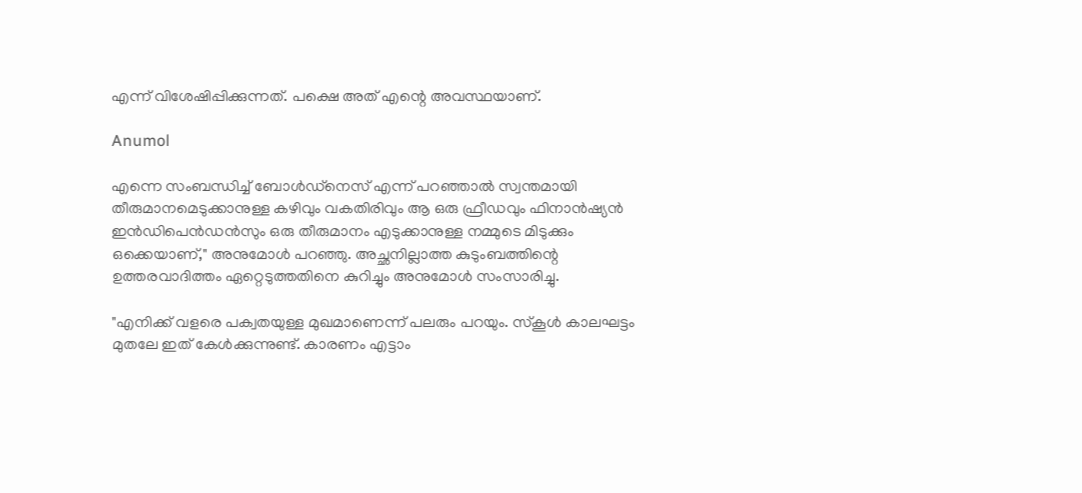എന്ന് വിശേഷിപ്പിക്കുന്നത്. പക്ഷെ അത് എന്റെ അവസ്ഥയാണ്.

Anumol

എന്നെ സംബന്ധിച്ച് ബോൾഡ്നെസ് എന്ന് പറഞ്ഞാൽ സ്വന്തമായി തീരുമാനമെടുക്കാനുള്ള കഴിവും വകതിരിവും ആ ഒരു ഫ്രീഡവും ഫിനാൻഷ്യൻ ഇൻഡിപെൻഡൻസും ഒരു തീരുമാനം എടുക്കാനുള്ള നമ്മുടെ മിടുക്കും ഒക്കെയാണ്," അനുമോൾ പറഞ്ഞു. അച്ഛനില്ലാത്ത കുടുംബത്തിന്റെ ഉത്തരവാദിത്തം ഏറ്റെടുത്തതിനെ കുറിച്ചും അനുമോൾ സംസാരിച്ചു.

"എനിക്ക് വളരെ പക്വതയുള്ള മുഖമാണെന്ന് പലരും പറയും. സ്‌കൂൾ കാലഘട്ടം മുതലേ ഇത് കേൾക്കുന്നുണ്ട്. കാരണം എട്ടാം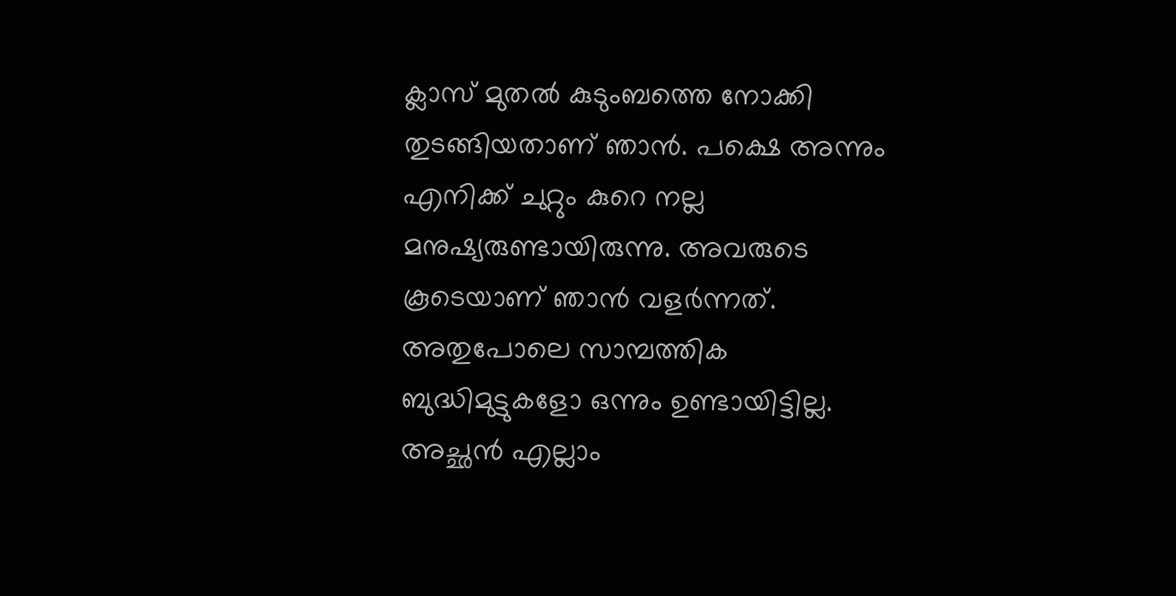ക്ലാസ് മുതൽ കുടുംബത്തെ നോക്കി തുടങ്ങിയതാണ് ഞാൻ. പക്ഷെ അന്നും എനിക്ക് ചുറ്റും കുറെ നല്ല മനുഷ്യരുണ്ടായിരുന്നു. അവരുടെ കൂടെയാണ് ഞാൻ വളർന്നത്. അതുപോലെ സാമ്പത്തിക ബുദ്ധിമുട്ടുകളോ ഒന്നും ഉണ്ടായിട്ടില്ല. അച്ഛൻ എല്ലാം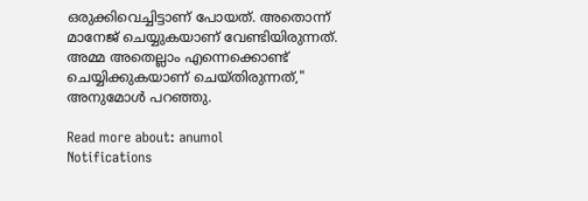ഒരുക്കിവെച്ചിട്ടാണ് പോയത്. അതൊന്ന് മാനേജ് ചെയ്യുകയാണ് വേണ്ടിയിരുന്നത്. അമ്മ അതെല്ലാം എന്നെക്കൊണ്ട് ചെയ്യിക്കുകയാണ് ചെയ്തിരുന്നത്," അനുമോൾ പറഞ്ഞു.

Read more about: anumol
Notifications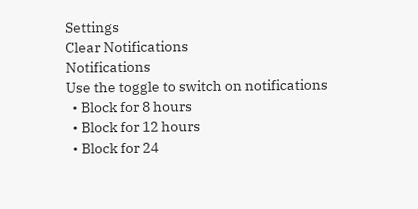Settings
Clear Notifications
Notifications
Use the toggle to switch on notifications
  • Block for 8 hours
  • Block for 12 hours
  • Block for 24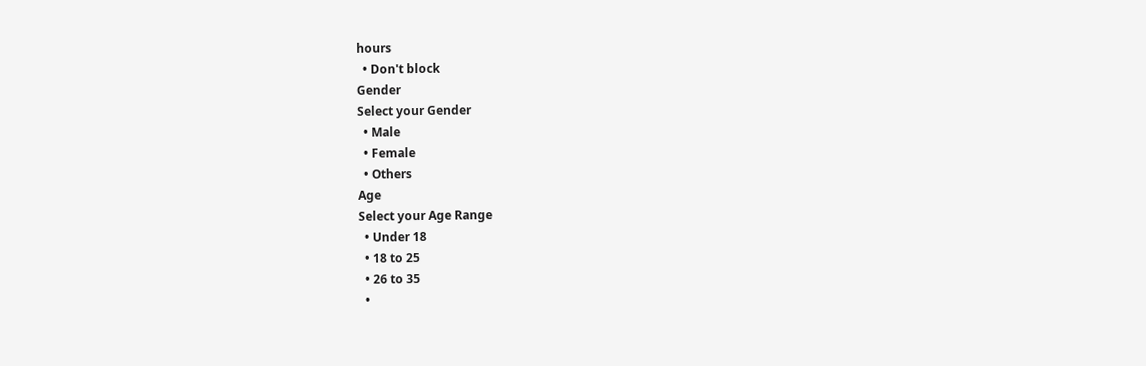hours
  • Don't block
Gender
Select your Gender
  • Male
  • Female
  • Others
Age
Select your Age Range
  • Under 18
  • 18 to 25
  • 26 to 35
  •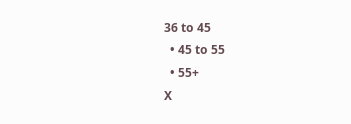36 to 45
  • 45 to 55
  • 55+
X